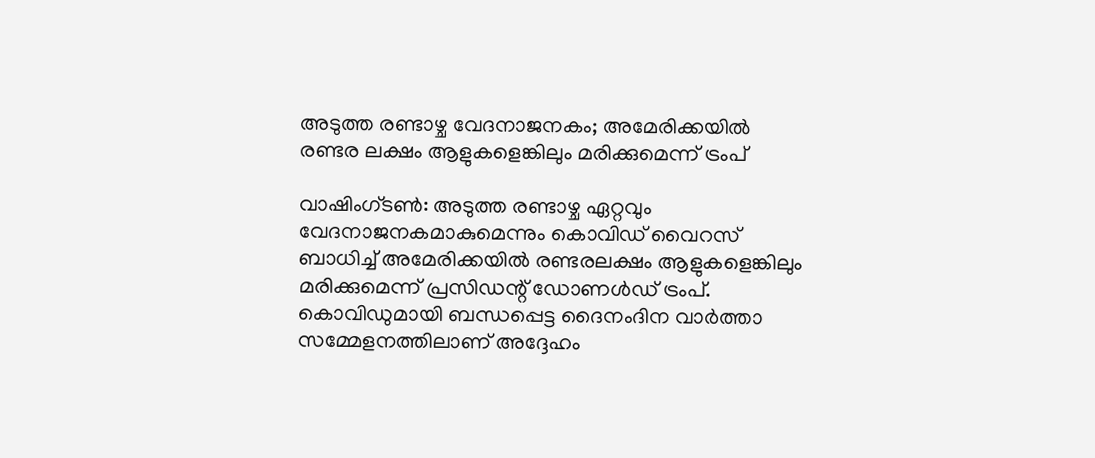അടുത്ത രണ്ടാഴ്ച വേദനാജനകം; അമേരിക്കയില്‍ രണ്ടര ലക്ഷം ആളുകളെങ്കിലും മരിക്കുമെന്ന് ട്രംപ്

വാഷിംഗ്ടണ്‍: അടുത്ത രണ്ടാഴ്ച ഏറ്റവും വേദനാജനകമാകുമെന്നും കൊവിഡ് വൈറസ് ബാധിച്ച് അമേരിക്കയില്‍ രണ്ടരലക്ഷം ആളുകളെങ്കിലും മരിക്കുമെന്ന് പ്രസിഡന്റ് ഡോണള്‍ഡ് ട്രംപ്. കൊവിഡുമായി ബന്ധപ്പെട്ട ദൈനംദിന വാര്‍ത്താ സമ്മേളനത്തിലാണ് അദ്ദേഹം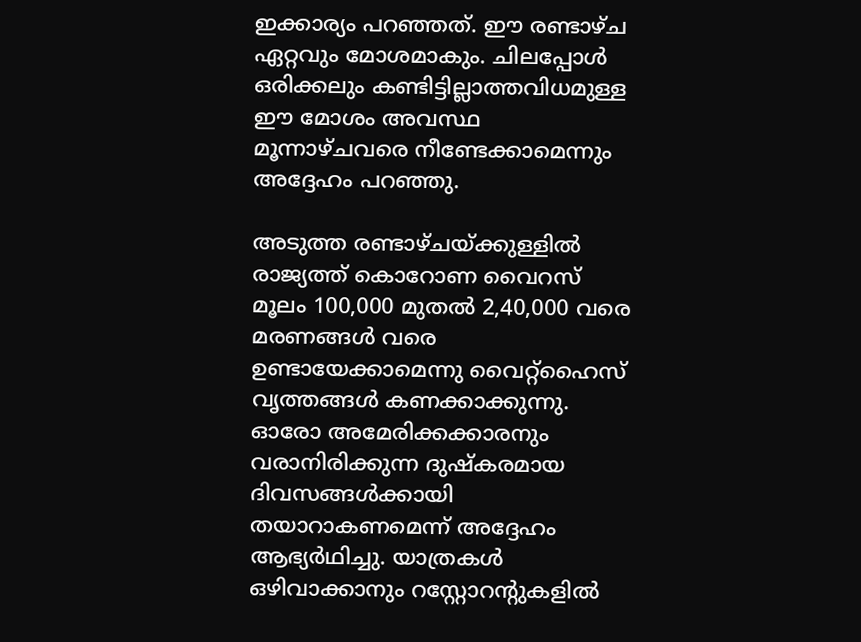ഇക്കാര്യം പറഞ്ഞത്. ഈ രണ്ടാഴ്ച ഏറ്റവും മോശമാകും. ചിലപ്പോള്‍ ഒരിക്കലും കണ്ടിട്ടില്ലാത്തവിധമുള്ള ഈ മോശം അവസ്ഥ മൂന്നാഴ്ചവരെ നീണ്ടേക്കാമെന്നും അദ്ദേഹം പറഞ്ഞു.

അടുത്ത രണ്ടാഴ്ചയ്ക്കുള്ളില്‍ രാജ്യത്ത് കൊറോണ വൈറസ് മൂലം 100,000 മുതല്‍ 2,40,000 വരെ മരണങ്ങള്‍ വരെ ഉണ്ടായേക്കാമെന്നു വൈറ്റ്‌ഹൈസ് വൃത്തങ്ങള്‍ കണക്കാക്കുന്നു. ഓരോ അമേരിക്കക്കാരനും വരാനിരിക്കുന്ന ദുഷ്‌കരമായ ദിവസങ്ങള്‍ക്കായി തയാറാകണമെന്ന് അദ്ദേഹം ആഭ്യര്‍ഥിച്ചു. യാത്രകള്‍ ഒഴിവാക്കാനും റസ്റ്റോറന്റുകളില്‍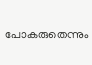പോകരുതെന്നും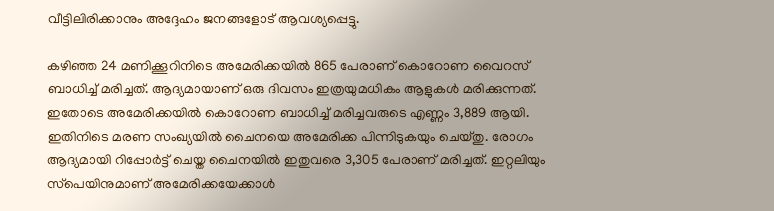വീട്ടിലിരിക്കാനും അദ്ദേഹം ജനങ്ങളോട് ആവശ്യപ്പെട്ടു.

കഴിഞ്ഞ 24 മണിക്കൂറിനിടെ അമേരിക്കയില്‍ 865 പേരാണ് കൊറോണ വൈറസ് ബാധിച്ച് മരിച്ചത്. ആദ്യമായാണ് ഒരു ദിവസം ഇത്രയുമധികം ആളുകള്‍ മരിക്കുന്നത്. ഇതോടെ അമേരിക്കയില്‍ കൊറോണ ബാധിച്ച് മരിച്ചവരുടെ എണ്ണം 3,889 ആയി. ഇതിനിടെ മരണ സംഖ്യയില്‍ ചൈനയെ അമേരിക്ക പിന്നിടുകയും ചെയ്തു. രോഗം ആദ്യമായി റിപ്പോര്‍ട്ട് ചെയ്ത ചൈനയില്‍ ഇതുവരെ 3,305 പേരാണ് മരിച്ചത്. ഇറ്റലിയും സ്‌പെയിനുമാണ് അമേരിക്കയേക്കാള്‍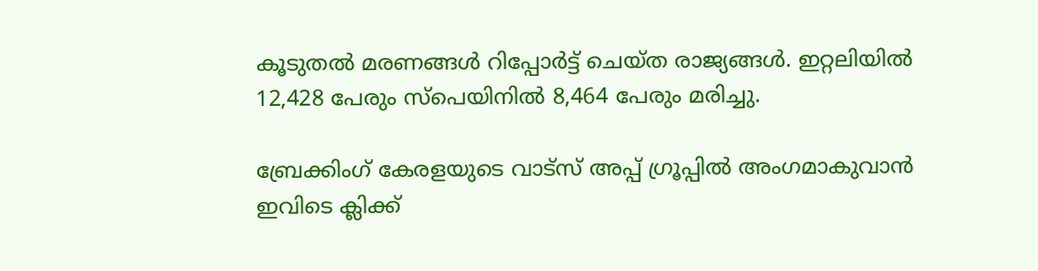കൂടുതല്‍ മരണങ്ങള്‍ റിപ്പോര്‍ട്ട് ചെയ്ത രാജ്യങ്ങള്‍. ഇറ്റലിയില്‍ 12,428 പേരും സ്‌പെയിനില്‍ 8,464 പേരും മരിച്ചു.

ബ്രേക്കിംഗ് കേരളയുടെ വാട്സ് അപ്പ് ഗ്രൂപ്പിൽ അംഗമാകുവാൻ ഇവിടെ ക്ലിക്ക്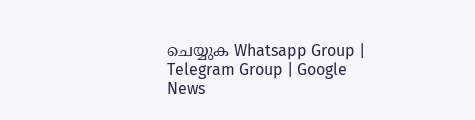ചെയ്യുക Whatsapp Group | Telegram Group | Google News